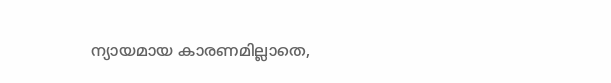ന്യായമായ കാരണമില്ലാതെ,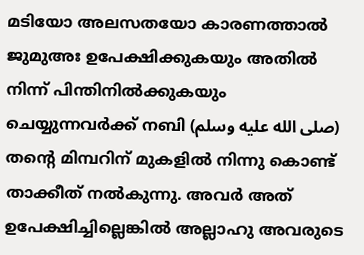മടിയോ അലസതയോ കാരണത്താൽ ജുമുഅഃ ഉപേക്ഷിക്കുകയും അതിൽ നിന്ന് പിന്തിനിൽക്കുകയും ചെയ്യുന്നവർക്ക് നബി (صلى الله عليه وسلم) തൻ്റെ മിമ്പറിന് മുകളിൽ നിന്നു കൊണ്ട് താക്കീത് നൽകുന്നു. അവർ അത് ഉപേക്ഷിച്ചില്ലെങ്കിൽ അല്ലാഹു അവരുടെ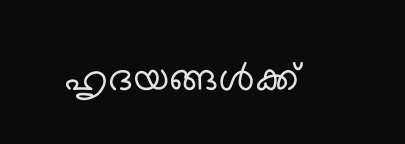ഹൃദയങ്ങൾക്ക്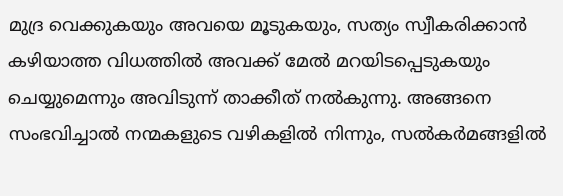മുദ്ര വെക്കുകയും അവയെ മൂടുകയും, സത്യം സ്വീകരിക്കാൻ കഴിയാത്ത വിധത്തിൽ അവക്ക് മേൽ മറയിടപ്പെടുകയും ചെയ്യുമെന്നും അവിടുന്ന് താക്കീത് നൽകുന്നു. അങ്ങനെ സംഭവിച്ചാൽ നന്മകളുടെ വഴികളിൽ നിന്നും, സൽകർമങ്ങളിൽ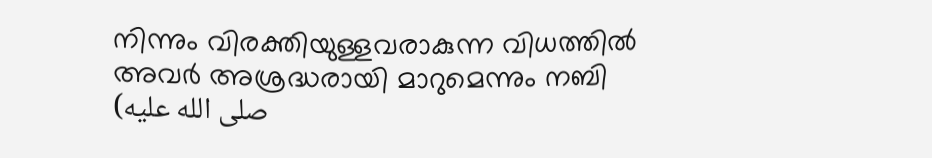നിന്നും വിരക്തിയുള്ളവരാകുന്ന വിധത്തിൽ അവർ അശ്രദ്ധരായി മാറുമെന്നും നബി (صلى الله عليه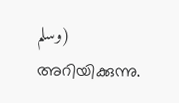وسلم) അറിയിക്കുന്നു.